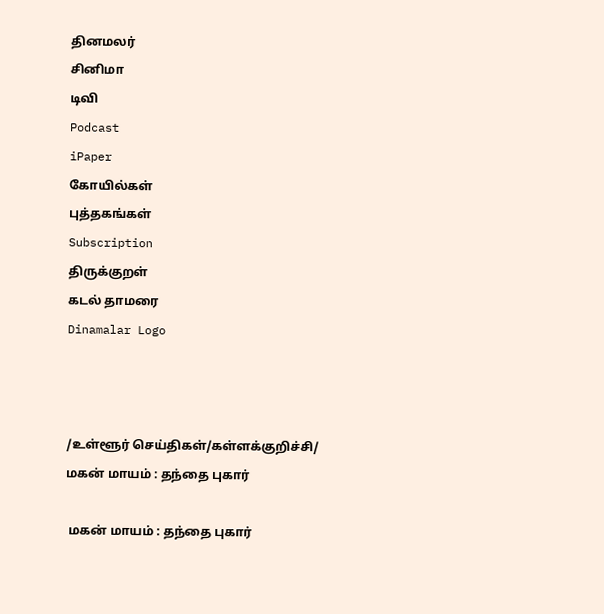தினமலர்
சினிமா
டிவி
Podcast
iPaper
கோயில்கள்
புத்தகங்கள்
Subscription
திருக்குறள்
கடல் தாமரை
Dinamalar Logo



/உள்ளூர் செய்திகள்/கள்ளக்குறிச்சி/ மகன் மாயம் : தந்தை புகார்

 மகன் மாயம் : தந்தை புகார்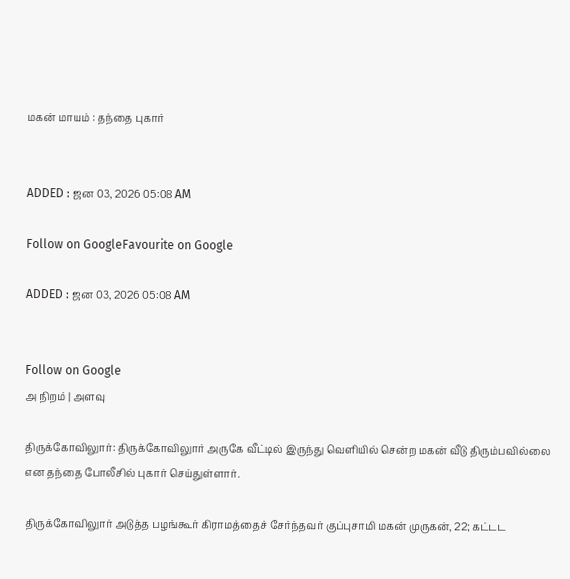மகன் மாயம் : தந்தை புகார்


ADDED : ஜன 03, 2026 05:08 AM

Follow on GoogleFavourite on Google

ADDED : ஜன 03, 2026 05:08 AM


Follow on Google
அ நிறம் | அளவு

திருக்கோவிலுார்: திருக்கோவிலுார் அருகே வீட்டில் இருந்து வெளியில் சென்ற மகன் வீடு திரும்பவில்லை என தந்தை போலீசில் புகார் செய்துள்ளார்.

திருக்கோவிலுார் அடுத்த பழங்கூர் கிராமத்தைச் சேர்ந்தவர் குப்புசாமி மகன் முருகன், 22; கட்டட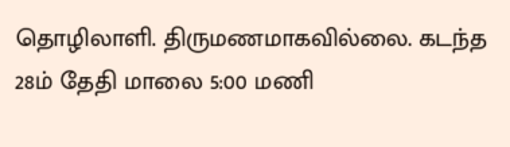தொழிலாளி. திருமணமாகவில்லை. கடந்த 28ம் தேதி மாலை 5:00 மணி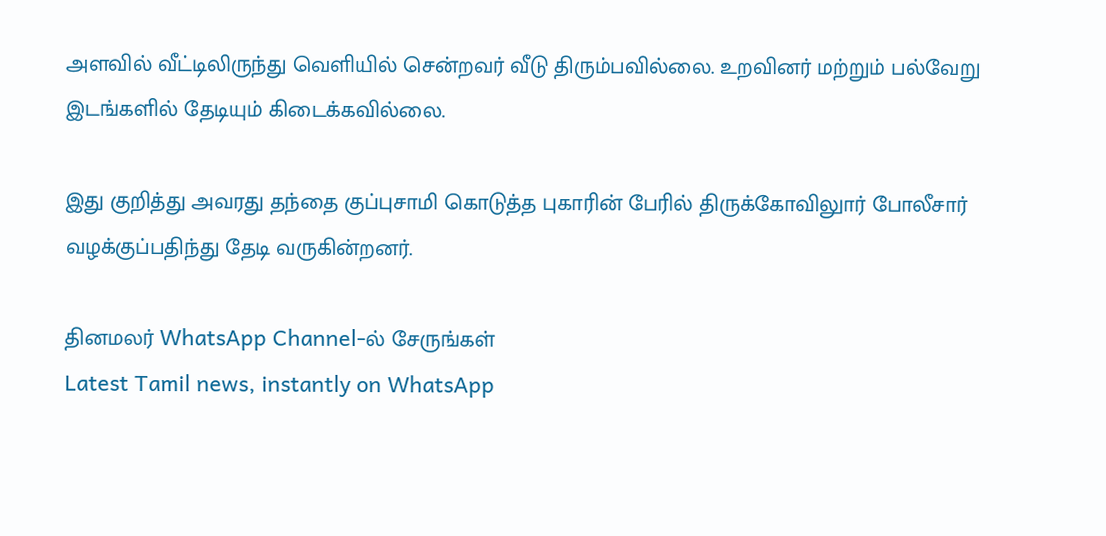அளவில் வீட்டிலிருந்து வெளியில் சென்றவர் வீடு திரும்பவில்லை. உறவினர் மற்றும் பல்வேறு இடங்களில் தேடியும் கிடைக்கவில்லை.

இது குறித்து அவரது தந்தை குப்புசாமி கொடுத்த புகாரின் பேரில் திருக்கோவிலுார் போலீசார் வழக்குப்பதிந்து தேடி வருகின்றனர்.

தினமலர் WhatsApp Channel-ல் சேருங்கள்
Latest Tamil news, instantly on WhatsApp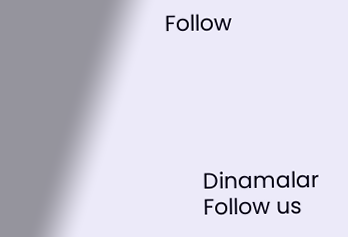Follow





      Dinamalar
      Follow us